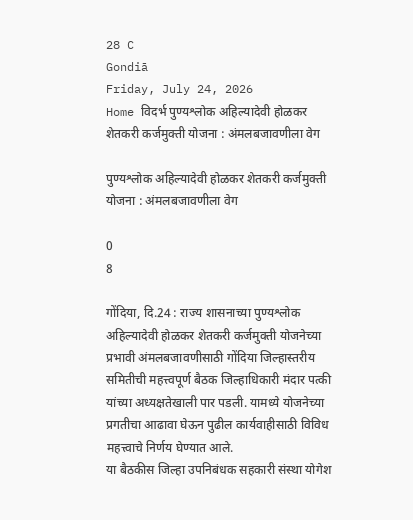28 C
Gondiā
Friday, July 24, 2026
Home विदर्भ पुण्यश्लोक अहिल्यादेवी होळकर शेतकरी कर्जमुक्ती योजना : अंमलबजावणीला वेग

पुण्यश्लोक अहिल्यादेवी होळकर शेतकरी कर्जमुक्ती योजना : अंमलबजावणीला वेग

0
8

गोंदिया, दि.24 : राज्य शासनाच्या पुण्यश्लोक अहिल्यादेवी होळकर शेतकरी कर्जमुक्ती योजनेच्या प्रभावी अंमलबजावणीसाठी गोंदिया जिल्हास्तरीय समितीची महत्त्वपूर्ण बैठक जिल्हाधिकारी मंदार पत्की यांच्या अध्यक्षतेखाली पार पडली. यामध्ये योजनेच्या प्रगतीचा आढावा घेऊन पुढील कार्यवाहीसाठी विविध महत्त्वाचे निर्णय घेण्यात आले.
या बैठकीस जिल्हा उपनिबंधक सहकारी संस्था योगेश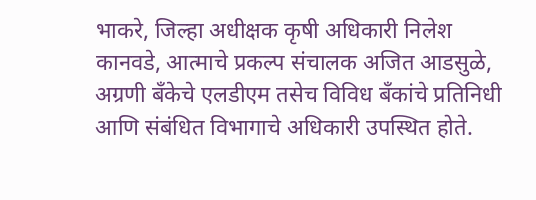भाकरे, जिल्हा अधीक्षक कृषी अधिकारी निलेश कानवडे, आत्माचे प्रकल्प संचालक अजित आडसुळे, अग्रणी बँकेचे एलडीएम तसेच विविध बँकांचे प्रतिनिधी आणि संबंधित विभागाचे अधिकारी उपस्थित होते.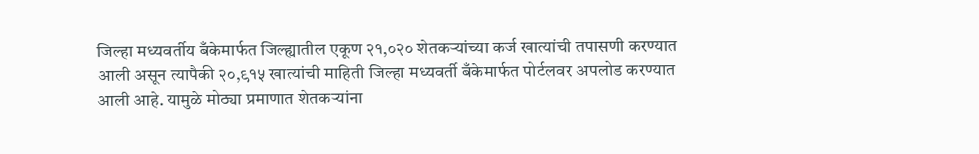जिल्हा मध्यवर्तीय बँकेमार्फत जिल्ह्यातील एकूण २१,०२० शेतकऱ्यांच्या कर्ज खात्यांची तपासणी करण्यात आली असून त्यापैकी २०,९१५ खात्यांची माहिती जिल्हा मध्यवर्ती बँकेमार्फत पोर्टलवर अपलोड करण्यात आली आहे. यामुळे मोठ्या प्रमाणात शेतकऱ्यांना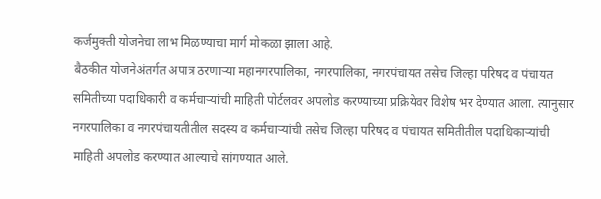कर्जमुक्ती योजनेचा लाभ मिळण्याचा मार्ग मोकळा झाला आहे.
बैठकीत योजनेअंतर्गत अपात्र ठरणाऱ्या महानगरपालिका, नगरपालिका, नगरपंचायत तसेच जिल्हा परिषद व पंचायत समितीच्या पदाधिकारी व कर्मचाऱ्यांची माहिती पोर्टलवर अपलोड करण्याच्या प्रक्रियेवर विशेष भर देण्यात आला. त्यानुसार नगरपालिका व नगरपंचायतीतील सदस्य व कर्मचाऱ्यांची तसेच जिल्हा परिषद व पंचायत समितीतील पदाधिकाऱ्यांची माहिती अपलोड करण्यात आल्याचे सांगण्यात आले.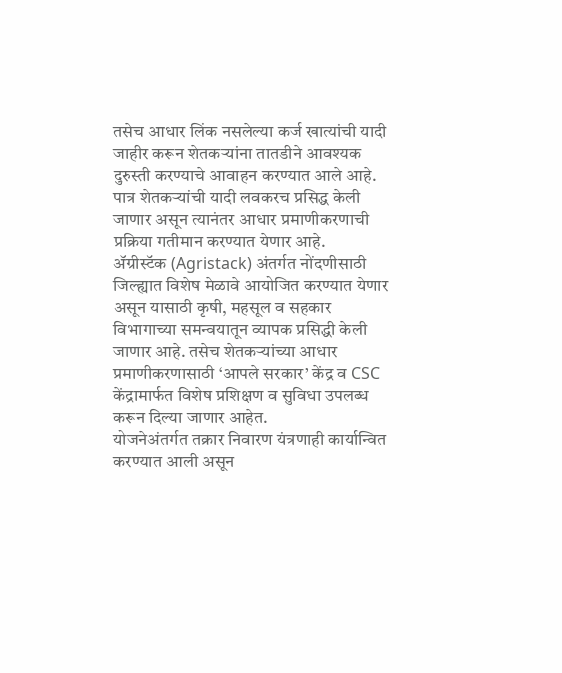तसेच आधार लिंक नसलेल्या कर्ज खात्यांची यादी जाहीर करून शेतकऱ्यांना तातडीने आवश्यक दुरुस्ती करण्याचे आवाहन करण्यात आले आहे. पात्र शेतकऱ्यांची यादी लवकरच प्रसिद्ध केली जाणार असून त्यानंतर आधार प्रमाणीकरणाची प्रक्रिया गतीमान करण्यात येणार आहे.
ॲग्रीस्टॅक (Agristack) अंतर्गत नोंदणीसाठी जिल्ह्यात विशेष मेळावे आयोजित करण्यात येणार असून यासाठी कृषी, महसूल व सहकार विभागाच्या समन्वयातून व्यापक प्रसिद्धी केली जाणार आहे. तसेच शेतकऱ्यांच्या आधार प्रमाणीकरणासाठी ‘आपले सरकार’ केंद्र व CSC केंद्रामार्फत विशेष प्रशिक्षण व सुविधा उपलब्ध करून दिल्या जाणार आहेत.
योजनेअंतर्गत तक्रार निवारण यंत्रणाही कार्यान्वित करण्यात आली असून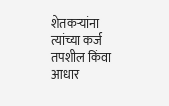शेतकऱ्यांना त्यांच्या कर्ज तपशील किंवा आधार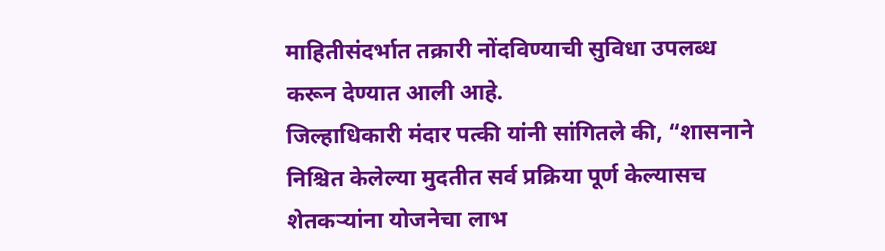माहितीसंदर्भात तक्रारी नोंदविण्याची सुविधा उपलब्ध करून देण्यात आली आहे.
जिल्हाधिकारी मंदार पत्की यांनी सांगितले की, “शासनाने निश्चित केलेल्या मुदतीत सर्व प्रक्रिया पूर्ण केल्यासच शेतकऱ्यांना योजनेचा लाभ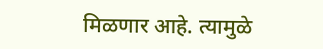मिळणार आहे. त्यामुळे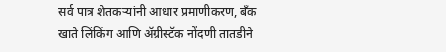सर्व पात्र शेतकऱ्यांनी आधार प्रमाणीकरण, बँक खाते लिंकिंग आणि ॲग्रीस्टॅक नोंदणी तातडीने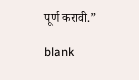पूर्ण करावी.”

blank